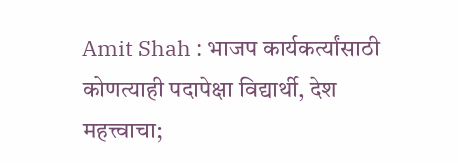Amit Shah : भाजप कार्यकर्त्यांसाठी कोणत्याही पदापेक्षा विद्यार्थी, देश महत्त्वाचा;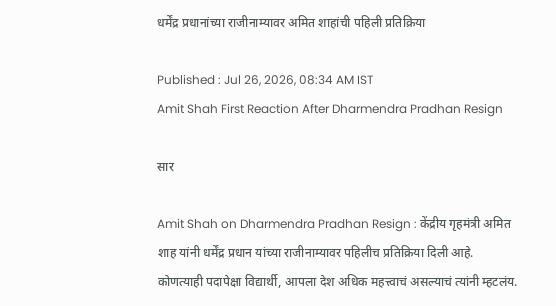धर्मेंद्र प्रधानांच्या राजीनाम्यावर अमित शाहांची पहिली प्रतिक्रिया

Published : Jul 26, 2026, 08:34 AM IST
Amit Shah First Reaction After Dharmendra Pradhan Resign

सार

Amit Shah on Dharmendra Pradhan Resign : केंद्रीय गृहमंत्री अमित शाह यांनी धर्मेंद्र प्रधान यांच्या राजीनाम्यावर पहिलीच प्रतिक्रिया दिली आहे. कोणत्याही पदापेक्षा विद्यार्थी, आपला देश अधिक महत्त्वाचं असल्याचं त्यांनी म्हटलंय.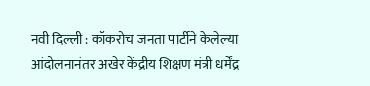नवी दिल्ली : कॉकरोच जनता पार्टीने केलेल्या आंदोलनानंतर अखेर केंद्रीय शिक्षण मंत्री धर्मेंद्र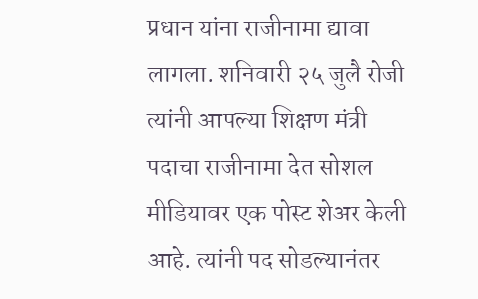प्रधान यांना राजीनामा द्यावा लागला. शनिवारी २५ जुलै रोजी त्यांनी आपल्या शिक्षण मंत्री पदाचा राजीनामा देत सोशल मीडियावर एक पोस्ट शेअर केली आहे. त्यांनी पद सोडल्यानंतर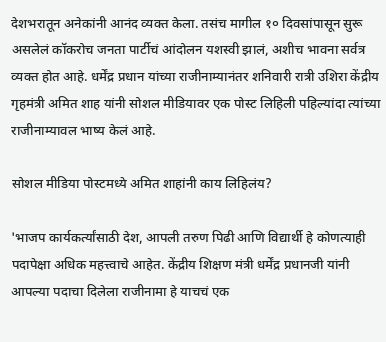देशभरातून अनेकांनी आनंद व्यक्त केला. तसंच मागील १० दिवसांपासून सुरू असलेलं कॉकरोच जनता पार्टीचं आंदोलन यशस्वी झालं, अशीच भावना सर्वत्र व्यक्त होत आहे. धर्मेंद्र प्रधान यांच्या राजीनाम्यानंतर शनिवारी रात्री उशिरा केंद्रीय गृहमंत्री अमित शाह यांनी सोशल मीडियावर एक पोस्ट लिहिली पहिल्यांदा त्यांच्या राजीनाम्यावल भाष्य केलं आहे.

सोशल मीडिया पोस्टमध्ये अमित शाहांनी काय लिहिलंय?

'भाजप कार्यकर्त्यांसाठी देश, आपली तरुण पिढी आणि विद्यार्थी हे कोणत्याही पदापेक्षा अधिक महत्त्वाचे आहेत. केंद्रीय शिक्षण मंत्री धर्मेंद्र प्रधानजी यांनी आपल्या पदाचा दिलेला राजीनामा हे याचचं एक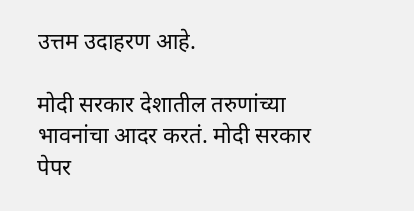उत्तम उदाहरण आहे.

मोदी सरकार देशातील तरुणांच्या भावनांचा आदर करतं. मोदी सरकार पेपर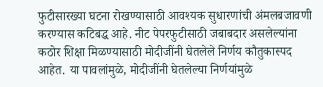फुटीसारख्या घटना रोखण्यासाठी आवश्यक सुधारणांची अंमलबजावणी करण्यास कटिबद्ध आहे. नीट पेपरफुटीसाठी जबाबदार असलेल्यांना कठोर शिक्षा मिळण्यासाठी मोदीजींनी घेतलेले निर्णय कौतुकास्पद आहेत. या पावलांमुळे, मोदीजींनी घेतलेल्या निर्णयांमुळे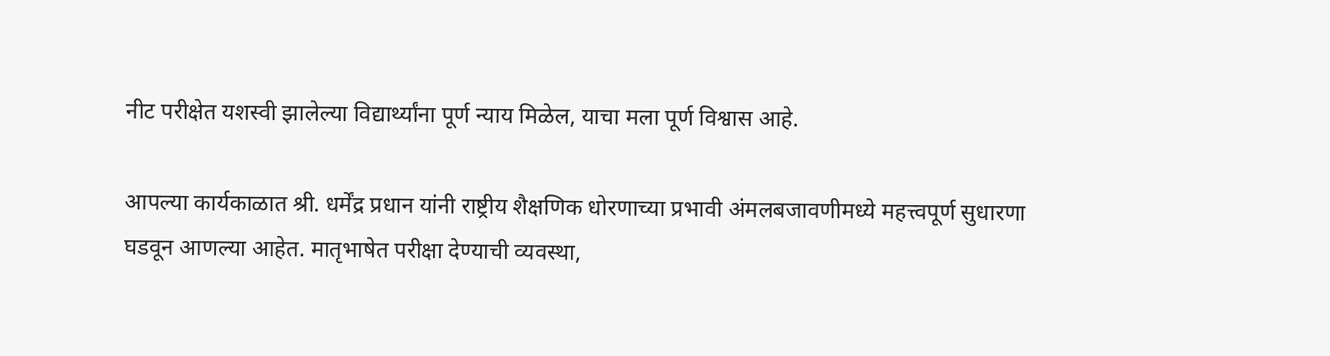नीट परीक्षेत यशस्वी झालेल्या विद्यार्थ्यांना पूर्ण न्याय मिळेल, याचा मला पूर्ण विश्वास आहे.

आपल्या कार्यकाळात श्री. धर्मेंद्र प्रधान यांनी राष्ट्रीय शैक्षणिक धोरणाच्या प्रभावी अंमलबजावणीमध्ये महत्त्वपूर्ण सुधारणा घडवून आणल्या आहेत. मातृभाषेत परीक्षा देण्याची व्यवस्था,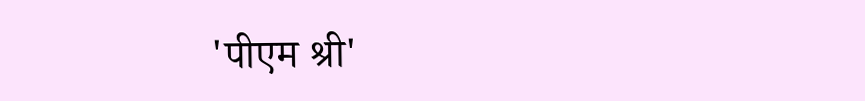'पीएम श्री'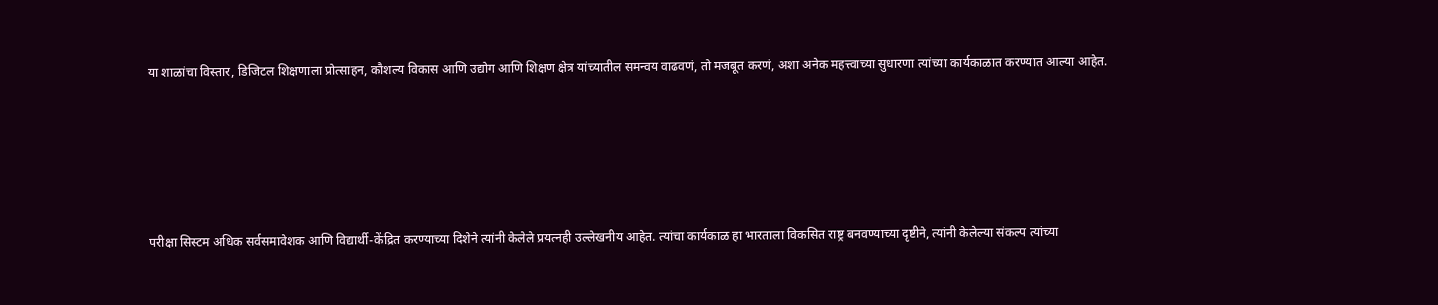या शाळांचा विस्तार, डिजिटल शिक्षणाला प्रोत्साहन, कौशल्य विकास आणि उद्योग आणि शिक्षण क्षेत्र यांच्यातील समन्वय वाढवणं, तो मजबूत करणं, अशा अनेक महत्त्वाच्या सुधारणा त्यांच्या कार्यकाळात करण्यात आल्या आहेत.





परीक्षा सिस्टम अधिक सर्वसमावेशक आणि विद्यार्थी-केंद्रित करण्याच्या दिशेने त्यांनी केलेले प्रयत्नही उल्लेखनीय आहेत. त्यांचा कार्यकाळ हा भारताला विकसित राष्ट्र बनवण्याच्या दृष्टीने, त्यांनी केलेल्या संकल्प त्यांच्या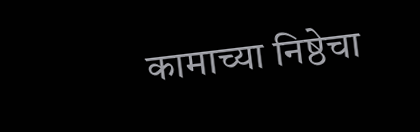कामाच्या निष्ठेचा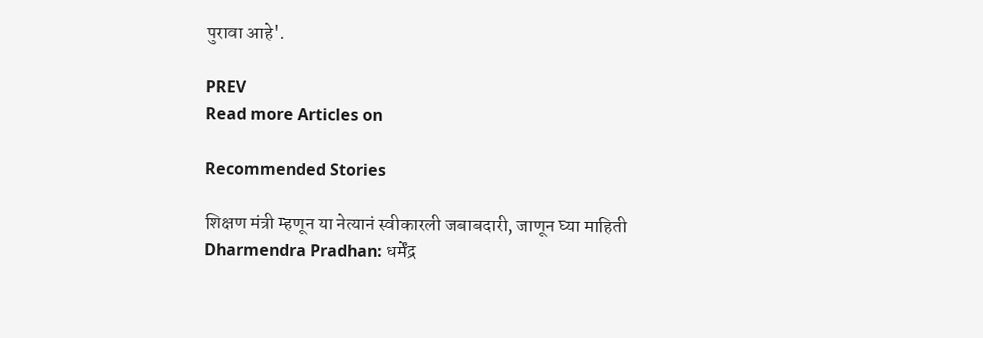पुरावा आहे'.

PREV
Read more Articles on

Recommended Stories

शिक्षण मंत्री म्हणून या नेत्यानं स्वीकारली जबाबदारी, जाणून घ्या माहिती
Dharmendra Pradhan: धर्मेंद्र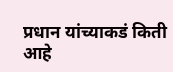प्रधान यांच्याकडं किती आहे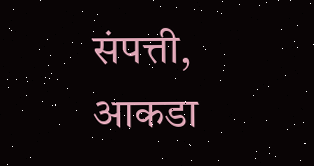संपत्ती, आकडा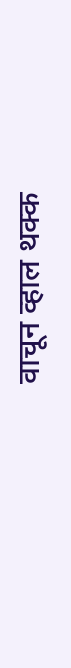वाचून व्हाल थक्क